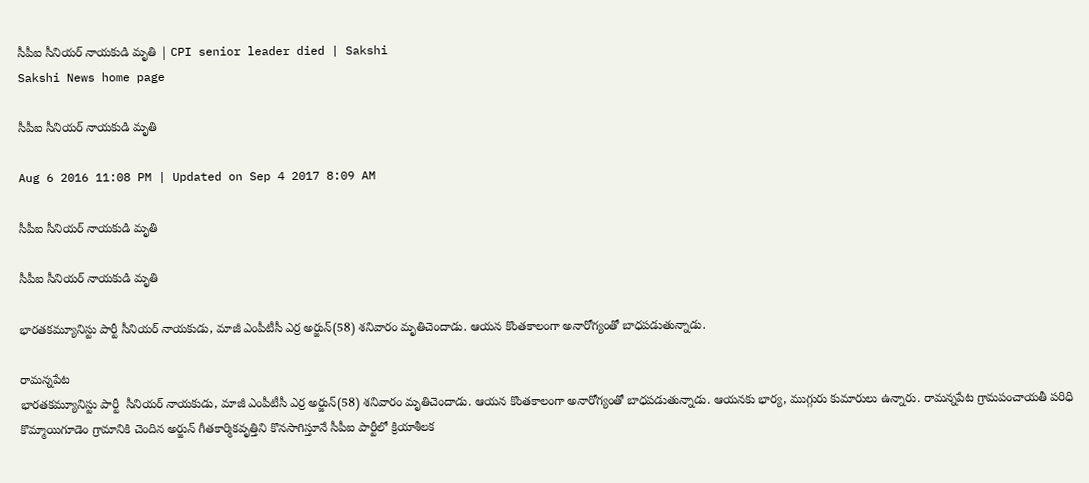సీపీఐ సీనియర్‌ నాయకుడి మృతి | CPI senior leader died | Sakshi
Sakshi News home page

సీపీఐ సీనియర్‌ నాయకుడి మృతి

Aug 6 2016 11:08 PM | Updated on Sep 4 2017 8:09 AM

సీపీఐ సీనియర్‌ నాయకుడి మృతి

సీపీఐ సీనియర్‌ నాయకుడి మృతి

భారతకమ్యూనిస్టు పార్టీ సీనియర్‌ నాయకుడు, మాజీ ఎంపీటీసీ ఎర్ర అర్జున్‌(58) శనివారం మృతిచెందాడు. ఆయన కొంతకాలంగా అనారోగ్యంతో బాధపడుతున్నాడు.

రామన్నపేట
భారతకమ్యూనిస్టు పార్టీ  సీనియర్‌ నాయకుడు, మాజీ ఎంపీటీసీ ఎర్ర అర్జున్‌(58) శనివారం మృతిచెందాడు. ఆయన కొంతకాలంగా అనారోగ్యంతో బాధపడుతున్నాడు. ఆయనకు భార్య, ముగ్గురు కుమారులు ఉన్నారు. రామన్నపేట గ్రామపంచాయతీ పరిధి కొమ్మాయిగూడెం గ్రామానికి చెందిన అర్జున్‌ గీతకార్మికవృత్తిని కొనసాగిస్తూనే సీపీఐ పార్టీలో క్రియాశీలక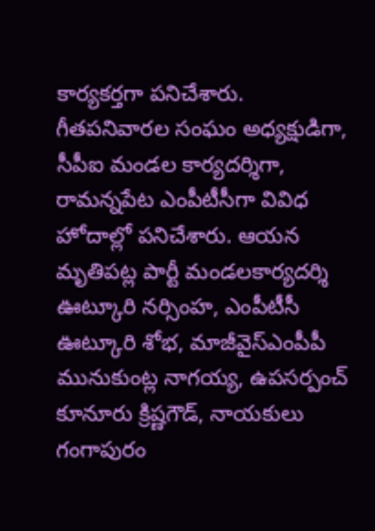కార్యకర్తగా పనిచేశారు. గీతపనివారల సంఘం అధ్యక్షుడిగా, సీపీఐ మండల కార్యదర్శిగా, రామన్నపేట ఎంపీటీసీగా వివిధ హోదాల్లో పనిచేశారు. ఆయన మృతిపట్ల పార్టీ మండలకార్యదర్శి ఊట్కూరి నర్సింహ, ఎంపీటీసీ ఊట్కూరి శోభ, మాజీవైస్‌ఎంపీపీ మునుకుంట్ల నాగయ్య, ఉపసర్పంచ్‌ కూనూరు క్రిష్ణగౌడ్, నాయకులు గంగాపురం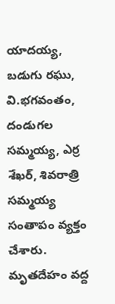యాదయ్య, బడుగు రఘు, వి.భగవంతం, దండుగల సమ్మయ్య, ఎర్ర శేఖర్, శివరాత్రి సమ్మయ్య సంతాపం వ్యక్తం చేశారు. మృతదేహం వద్ద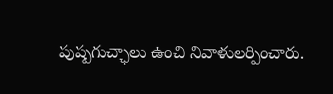పుష్పగుచ్ఛాలు ఉంచి నివాళులర్పించారు.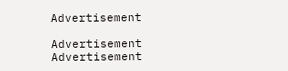Advertisement

Advertisement
Advertisement